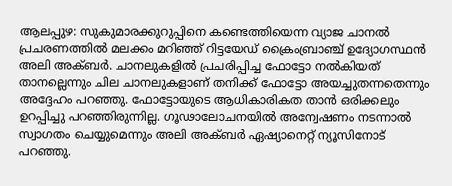ആലപ്പുഴ: സുകുമാരക്കുറുപ്പിനെ കണ്ടെത്തിയെന്ന വ്യാജ ചാനൽ പ്രചരണത്തിൽ മലക്കം മറിഞ്ഞ് റിട്ടയേഡ് ക്രൈംബ്രാഞ്ച് ഉദ്യോഗസ്ഥൻ അലി അക്ബർ. ചാനലുകളിൽ പ്രചരിപ്പിച്ച ഫോട്ടോ നൽകിയത് താനല്ലെന്നും ചില ചാനലുകളാണ് തനിക്ക് ഫോട്ടോ അയച്ചുതന്നതെന്നും അദ്ദേഹം പറഞ്ഞു. ഫോട്ടോയുടെ ആധികാരികത താൻ ഒരിക്കലും ഉറപ്പിച്ചു പറഞ്ഞിരുന്നില്ല. ഗൂഢാലോചനയിൽ അന്വേഷണം നടന്നാൽ സ്വാഗതം ചെയ്യുമെന്നും അലി അക്ബർ ഏഷ്യാനെറ്റ് ന്യൂസിനോട് പറഞ്ഞു.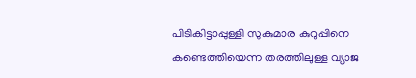പിടികിട്ടാപ്പുള്ളി സുകുമാര കുറുപ്പിനെ കണ്ടെത്തിയെന്ന തരത്തിലുള്ള വ്യാജ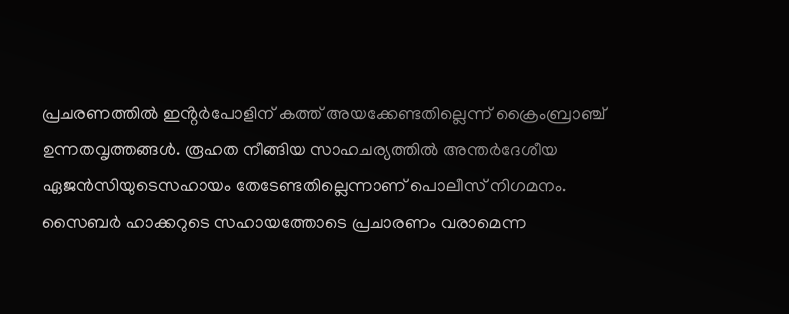പ്രചരണത്തിൽ ഇൻ്റർപോളിന് കത്ത് അയക്കേണ്ടതില്ലെന്ന് ക്രൈംബ്രാഞ്ച് ഉന്നതവൃത്തങ്ങൾ. രൂഹത നീങ്ങിയ സാഹചര്യത്തിൽ അന്തർദേശീയ ഏജൻസിയുടെസഹായം തേടേണ്ടതില്ലെന്നാണ് പൊലീസ് നിഗമനം. സൈബർ ഹാക്കറുടെ സഹായത്തോടെ പ്രചാരണം വരാമെന്ന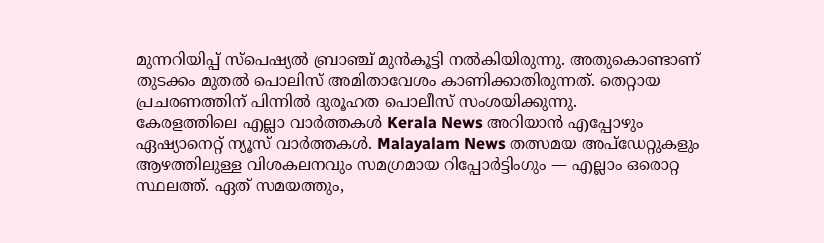മുന്നറിയിപ്പ് സ്പെഷ്യൽ ബ്രാഞ്ച് മുൻകൂട്ടി നൽകിയിരുന്നു. അതുകൊണ്ടാണ് തുടക്കം മുതൽ പൊലിസ് അമിതാവേശം കാണിക്കാതിരുന്നത്. തെറ്റായ പ്രചരണത്തിന് പിന്നിൽ ദുരൂഹത പൊലീസ് സംശയിക്കുന്നു.
കേരളത്തിലെ എല്ലാ വാർത്തകൾ Kerala News അറിയാൻ എപ്പോഴും ഏഷ്യാനെറ്റ് ന്യൂസ് വാർത്തകൾ. Malayalam News തത്സമയ അപ്ഡേറ്റുകളും ആഴത്തിലുള്ള വിശകലനവും സമഗ്രമായ റിപ്പോർട്ടിംഗും — എല്ലാം ഒരൊറ്റ സ്ഥലത്ത്. ഏത് സമയത്തും,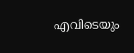എവിടെയും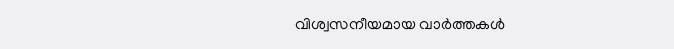വിശ്വസനീയമായ വാർത്തകൾ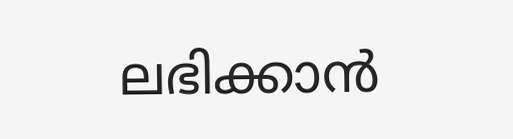ലഭിക്കാൻ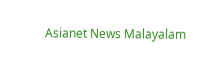Asianet News Malayalam